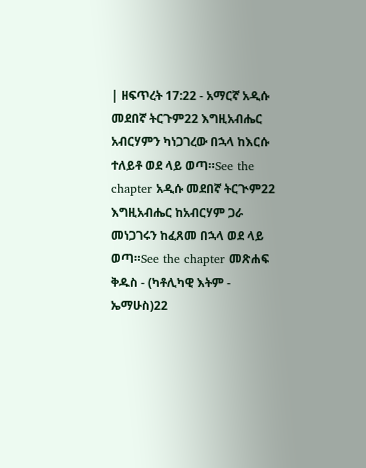| ዘፍጥረት 17:22 - አማርኛ አዲሱ መደበኛ ትርጉም22 እግዚአብሔር አብርሃምን ካነጋገረው በኋላ ከእርሱ ተለይቶ ወደ ላይ ወጣ።See the chapter አዲሱ መደበኛ ትርጒም22 እግዚአብሔር ከአብርሃም ጋራ መነጋገሩን ከፈጸመ በኋላ ወደ ላይ ወጣ።See the chapter መጽሐፍ ቅዱስ - (ካቶሊካዊ እትም - ኤማሁስ)22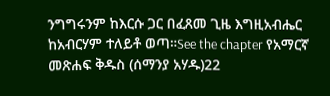ንግግሩንም ከእርሱ ጋር በፈጸመ ጊዜ እግዚአብሔር ከአብርሃም ተለይቶ ወጣ።See the chapter የአማርኛ መጽሐፍ ቅዱስ (ሰማንያ አሃዱ)22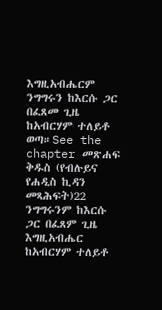እግዚአብሔርም ንግግሩን ከእርሱ ጋር በፈጸመ ጊዜ ከአብርሃም ተለይቶ ወጣ።See the chapter መጽሐፍ ቅዱስ (የብሉይና የሐዲስ ኪዳን መጻሕፍት)22 ንግግሩንም ከእርሱ ጋር በፈጸም ጊዜ እግዚአብሔር ከአብርሃም ተለይቶ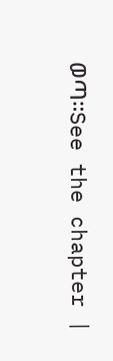ወጣ።See the chapter |